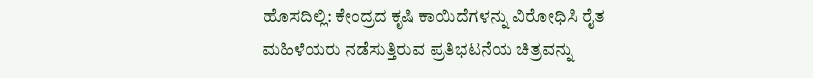ಹೊಸದಿಲ್ಲಿ: ಕೇಂದ್ರದ ಕೃಷಿ ಕಾಯಿದೆಗಳನ್ನು ವಿರೋಧಿಸಿ ರೈತ ಮಹಿಳೆಯರು ನಡೆಸುತ್ತಿರುವ ಪ್ರತಿಭಟನೆಯ ಚಿತ್ರವನ್ನು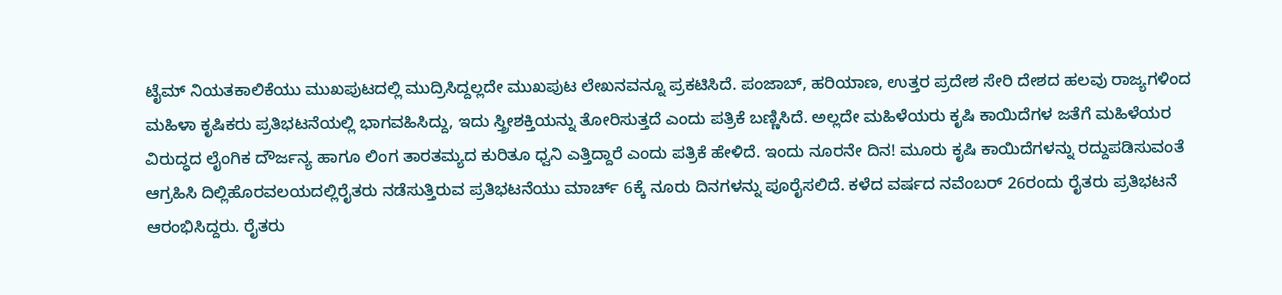ಟೈಮ್ ನಿಯತಕಾಲಿಕೆಯು ಮುಖಪುಟದಲ್ಲಿ ಮುದ್ರಿಸಿದ್ದಲ್ಲದೇ ಮುಖಪುಟ ಲೇಖನವನ್ನೂ ಪ್ರಕಟಿಸಿದೆ. ಪಂಜಾಬ್, ಹರಿಯಾಣ, ಉತ್ತರ ಪ್ರದೇಶ ಸೇರಿ ದೇಶದ ಹಲವು ರಾಜ್ಯಗಳಿಂದ ಮಹಿಳಾ ಕೃಷಿಕರು ಪ್ರತಿಭಟನೆಯಲ್ಲಿ ಭಾಗವಹಿಸಿದ್ದು, ಇದು ಸ್ತ್ರೀಶಕ್ತಿಯನ್ನು ತೋರಿಸುತ್ತದೆ ಎಂದು ಪತ್ರಿಕೆ ಬಣ್ಣಿಸಿದೆ. ಅಲ್ಲದೇ ಮಹಿಳೆಯರು ಕೃಷಿ ಕಾಯಿದೆಗಳ ಜತೆಗೆ ಮಹಿಳೆಯರ ವಿರುದ್ಧದ ಲೈಂಗಿಕ ದೌರ್ಜನ್ಯ ಹಾಗೂ ಲಿಂಗ ತಾರತಮ್ಯದ ಕುರಿತೂ ಧ್ವನಿ ಎತ್ತಿದ್ದಾರೆ ಎಂದು ಪತ್ರಿಕೆ ಹೇಳಿದೆ. ಇಂದು ನೂರನೇ ದಿನ! ಮೂರು ಕೃಷಿ ಕಾಯಿದೆಗಳನ್ನು ರದ್ದುಪಡಿಸುವಂತೆ ಆಗ್ರಹಿಸಿ ದಿಲ್ಲಿಹೊರವಲಯದಲ್ಲಿರೈತರು ನಡೆಸುತ್ತಿರುವ ಪ್ರತಿಭಟನೆಯು ಮಾರ್ಚ್ 6ಕ್ಕೆ ನೂರು ದಿನಗಳನ್ನು ಪೂರೈಸಲಿದೆ. ಕಳೆದ ವರ್ಷದ ನವೆಂಬರ್ 26ರಂದು ರೈತರು ಪ್ರತಿಭಟನೆ ಆರಂಭಿಸಿದ್ದರು. ರೈತರು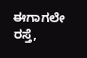ಈಗಾಗಲೇ ರಸ್ತೆ,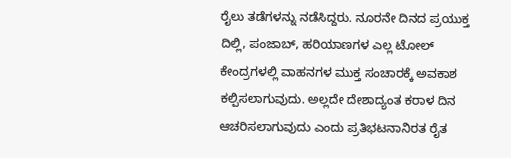ರೈಲು ತಡೆಗಳನ್ನು ನಡೆಸಿದ್ದರು. ನೂರನೇ ದಿನದ ಪ್ರಯುಕ್ತ ದಿಲ್ಲಿ, ಪಂಜಾಬ್, ಹರಿಯಾಣಗಳ ಎಲ್ಲ ಟೋಲ್ ಕೇಂದ್ರಗಳಲ್ಲಿ ವಾಹನಗಳ ಮುಕ್ತ ಸಂಚಾರಕ್ಕೆ ಅವಕಾಶ ಕಲ್ಪಿಸಲಾಗುವುದು. ಅಲ್ಲದೇ ದೇಶಾದ್ಯಂತ ಕರಾಳ ದಿನ ಆಚರಿಸಲಾಗುವುದು ಎಂದು ಪ್ರತಿಭಟನಾನಿರತ ರೈತ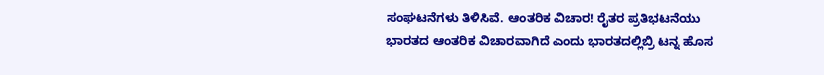ಸಂಘಟನೆಗಳು ತಿಳಿಸಿವೆ. ಆಂತರಿಕ ವಿಚಾರ! ರೈತರ ಪ್ರತಿಭಟನೆಯು ಭಾರತದ ಆಂತರಿಕ ವಿಚಾರವಾಗಿದೆ ಎಂದು ಭಾರತದಲ್ಲಿಬ್ರಿ ಟನ್ನ ಹೊಸ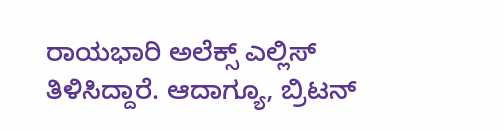ರಾಯಭಾರಿ ಅಲೆಕ್ಸ್ ಎಲ್ಲಿಸ್ ತಿಳಿಸಿದ್ದಾರೆ. ಆದಾಗ್ಯೂ, ಬ್ರಿಟನ್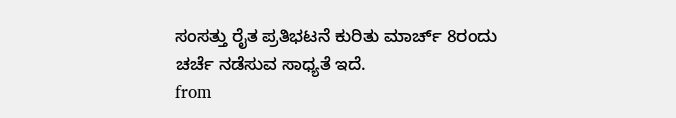ಸಂಸತ್ತು ರೈತ ಪ್ರತಿಭಟನೆ ಕುರಿತು ಮಾರ್ಚ್ 8ರಂದು ಚರ್ಚೆ ನಡೆಸುವ ಸಾಧ್ಯತೆ ಇದೆ.
from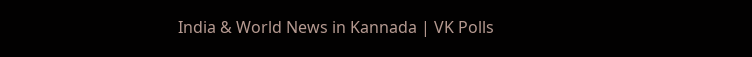India & World News in Kannada | VK Polls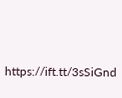https://ift.tt/3sSiGnd